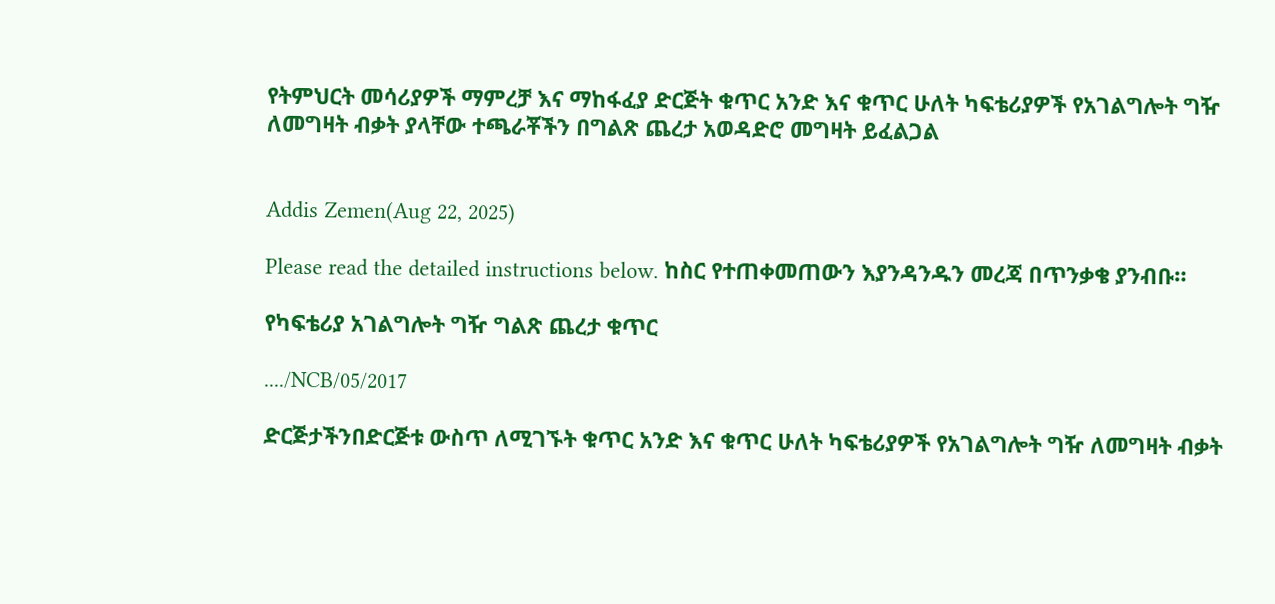የትምህርት መሳሪያዎች ማምረቻ እና ማከፋፈያ ድርጅት ቁጥር አንድ እና ቁጥር ሁለት ካፍቴሪያዎች የአገልግሎት ግዥ ለመግዛት ብቃት ያላቸው ተጫራቾችን በግልጽ ጨረታ አወዳድሮ መግዛት ይፈልጋል


Addis Zemen(Aug 22, 2025)

Please read the detailed instructions below. ከስር የተጠቀመጠውን እያንዳንዱን መረጃ በጥንቃቄ ያንብቡ።

የካፍቴሪያ አገልግሎት ግዥ ግልጽ ጨረታ ቁጥር

..../NCB/05/2017

ድርጅታችንበድርጅቱ ውስጥ ለሚገኙት ቁጥር አንድ እና ቁጥር ሁለት ካፍቴሪያዎች የአገልግሎት ግዥ ለመግዛት ብቃት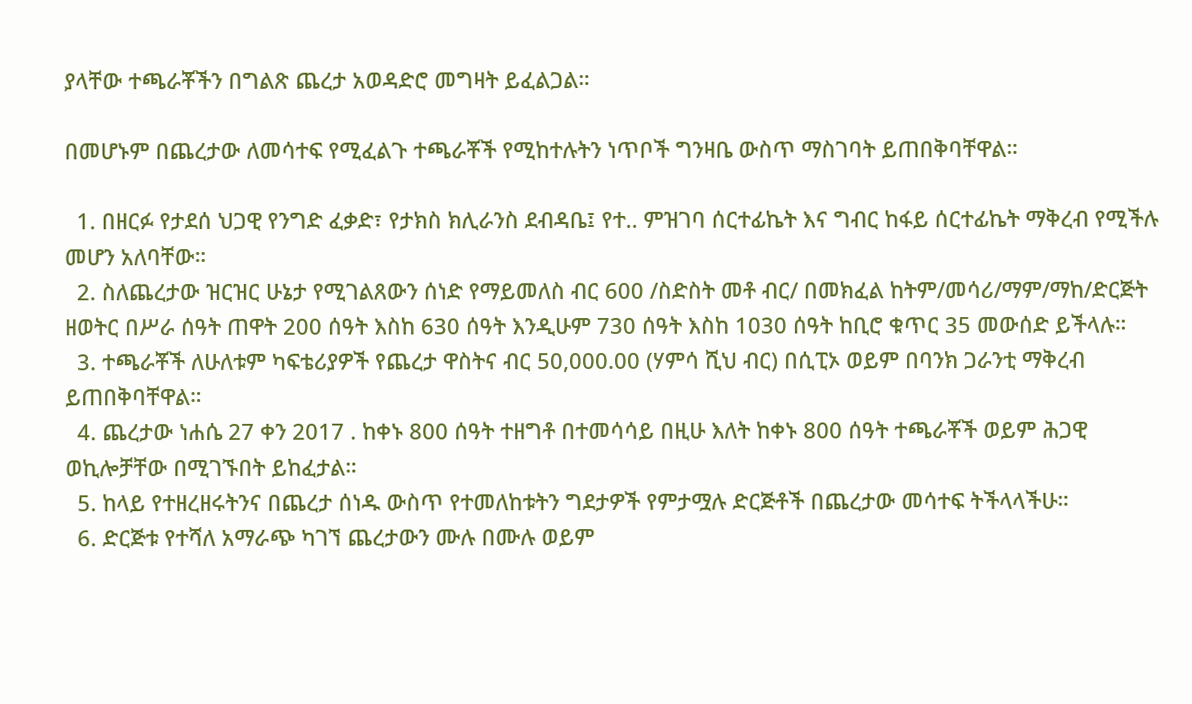ያላቸው ተጫራቾችን በግልጽ ጨረታ አወዳድሮ መግዛት ይፈልጋል።

በመሆኑም በጨረታው ለመሳተፍ የሚፈልጉ ተጫራቾች የሚከተሉትን ነጥቦች ግንዛቤ ውስጥ ማስገባት ይጠበቅባቸዋል።

  1. በዘርፉ የታደሰ ህጋዊ የንግድ ፈቃድ፣ የታክስ ክሊራንስ ደብዳቤ፤ የተ.. ምዝገባ ሰርተፊኬት እና ግብር ከፋይ ሰርተፊኬት ማቅረብ የሚችሉ መሆን አለባቸው።
  2. ስለጨረታው ዝርዝር ሁኔታ የሚገልጸውን ሰነድ የማይመለስ ብር 600 /ስድስት መቶ ብር/ በመክፈል ከትም/መሳሪ/ማም/ማከ/ድርጅት ዘወትር በሥራ ሰዓት ጠዋት 200 ሰዓት እስከ 630 ሰዓት እንዲሁም 730 ሰዓት እስከ 1030 ሰዓት ከቢሮ ቁጥር 35 መውሰድ ይችላሉ።
  3. ተጫራቾች ለሁለቱም ካፍቴሪያዎች የጨረታ ዋስትና ብር 50,000.00 (ሃምሳ ሺህ ብር) በሲፒኦ ወይም በባንክ ጋራንቲ ማቅረብ ይጠበቅባቸዋል።
  4. ጨረታው ነሐሴ 27 ቀን 2017 . ከቀኑ 800 ሰዓት ተዘግቶ በተመሳሳይ በዚሁ እለት ከቀኑ 800 ሰዓት ተጫራቾች ወይም ሕጋዊ ወኪሎቻቸው በሚገኙበት ይከፈታል።
  5. ከላይ የተዘረዘሩትንና በጨረታ ሰነዱ ውስጥ የተመለከቱትን ግደታዎች የምታሟሉ ድርጅቶች በጨረታው መሳተፍ ትችላላችሁ።
  6. ድርጅቱ የተሻለ አማራጭ ካገኘ ጨረታውን ሙሉ በሙሉ ወይም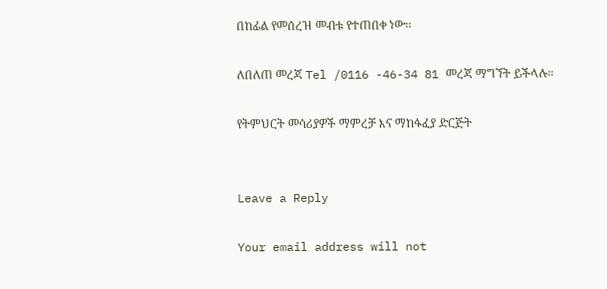በከፊል የመሰረዝ መብቱ የተጠበቀ ነው።

ለበለጠ መረጃ Tel /0116 -46-34 81 መረጃ ማግኘት ይችላሉ።

የትምህርት መሳሪያዎች ማምረቻ እና ማከፋፈያ ድርጅት


Leave a Reply

Your email address will not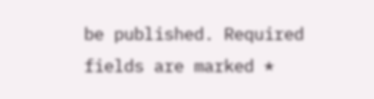be published. Required fields are marked *